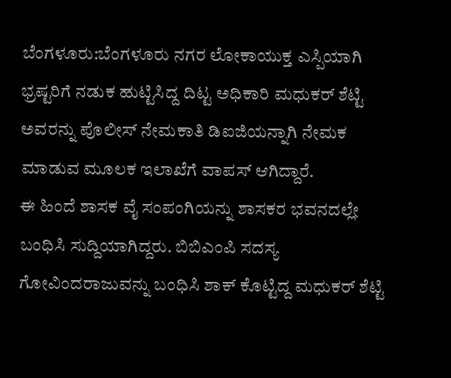ಬೆಂಗಳೂರು:ಬೆಂಗಳೂರು ನಗರ ಲೋಕಾಯುಕ್ತ ಎಸ್ಪಿಯಾಗಿ ಭ್ರಷ್ಟರಿಗೆ ನಡುಕ ಹುಟ್ಟಿಸಿದ್ದ ದಿಟ್ಟ ಅಧಿಕಾರಿ ಮಧುಕರ್ ಶೆಟ್ಟಿ ಅವರನ್ನು ಪೊಲೀಸ್ ನೇಮಕಾತಿ ಡಿಐಜಿಯನ್ನಾಗಿ ನೇಮಕ ಮಾಡುವ ಮೂಲಕ ಇಲಾಖೆಗೆ ವಾಪಸ್ ಆಗಿದ್ದಾರೆ.
ಈ ಹಿಂದೆ ಶಾಸಕ ವೈ ಸಂಪಂಗಿಯನ್ನು ಶಾಸಕರ ಭವನದಲ್ಲೇ ಬಂಧಿಸಿ ಸುದ್ದಿಯಾಗಿದ್ದರು. ಬಿಬಿಎಂಪಿ ಸದಸ್ಯ ಗೋವಿಂದರಾಜುವನ್ನು ಬಂಧಿಸಿ ಶಾಕ್ ಕೊಟ್ಟಿದ್ದ ಮಧುಕರ್ ಶೆಟ್ಟಿ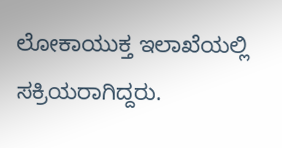ಲೋಕಾಯುಕ್ತ ಇಲಾಖೆಯಲ್ಲಿ ಸಕ್ರಿಯರಾಗಿದ್ದರು.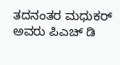ತದನಂತರ ಮಧುಕರ್ ಅವರು ಪಿಎಚ್ ಡಿ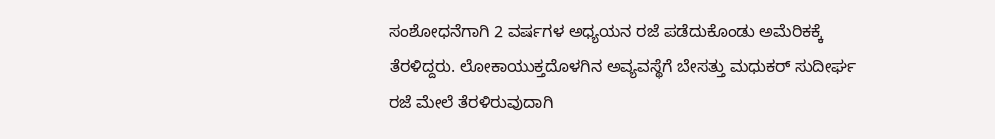ಸಂಶೋಧನೆಗಾಗಿ 2 ವರ್ಷಗಳ ಅಧ್ಯಯನ ರಜೆ ಪಡೆದುಕೊಂಡು ಅಮೆರಿಕಕ್ಕೆ ತೆರಳಿದ್ದರು. ಲೋಕಾಯುಕ್ತದೊಳಗಿನ ಅವ್ಯವಸ್ಥೆಗೆ ಬೇಸತ್ತು ಮಧುಕರ್ ಸುದೀರ್ಘ ರಜೆ ಮೇಲೆ ತೆರಳಿರುವುದಾಗಿ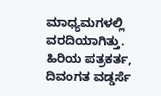ಮಾಧ್ಯಮಗಳಲ್ಲಿ ವರದಿಯಾಗಿತ್ತು.
ಹಿರಿಯ ಪತ್ರಕರ್ತ, ದಿವಂಗತ ವಡ್ಡರ್ಸೆ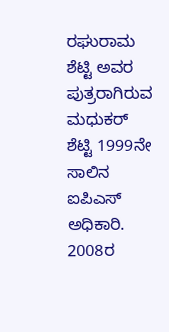ರಘುರಾಮ ಶೆಟ್ಟಿ ಅವರ ಪುತ್ರರಾಗಿರುವ ಮಧುಕರ್ ಶೆಟ್ಟಿ 1999ನೇ ಸಾಲಿನ ಐಪಿಎಸ್ ಅಧಿಕಾರಿ. 2008ರ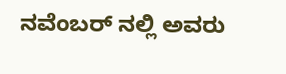ನವೆಂಬರ್ ನಲ್ಲಿ ಅವರು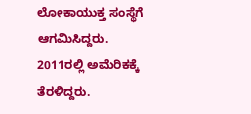ಲೋಕಾಯುಕ್ತ ಸಂಸ್ಥೆಗೆ ಆಗಮಿಸಿದ್ದರು. 2011ರಲ್ಲಿ ಅಮೆರಿಕಕ್ಕೆ ತೆರಳಿದ್ದರು.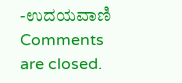-ಉದಯವಾಣಿ
Comments are closed.